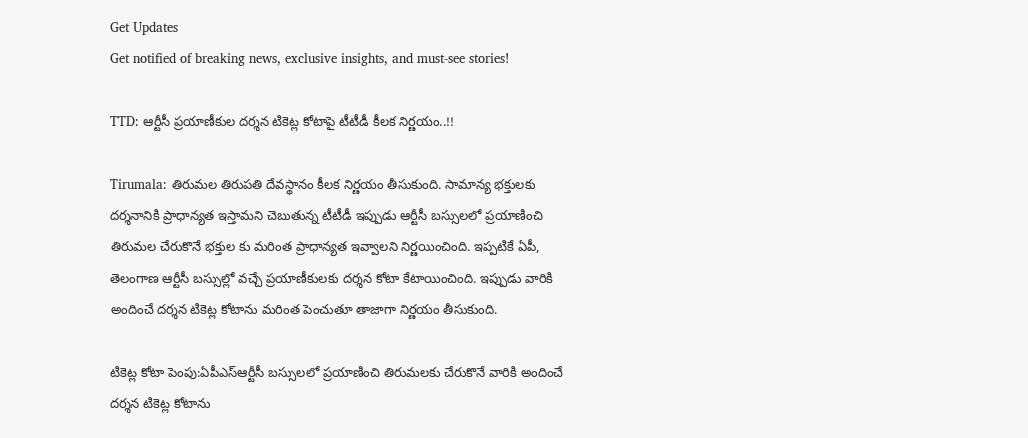Get Updates
Get notified of breaking news, exclusive insights, and must-see stories!

TTD: ఆర్టీసీ ప్రయాణీకుల దర్శన టికెట్ల కోటాపై టీటీడీ కీలక నిర్ణయం..!!

Tirumala: తిరుమల తిరుపతి దేవస్థానం కీలక నిర్ణయం తీసుకుంది. సామాన్య భక్తులకు దర్శనానికి ప్రాధాన్యత ఇస్తామని చెబుతున్న టీటీడీ ఇప్పుడు ఆర్టీసీ బస్సులలో ప్రయాణించి తిరుమల చేరుకొనే భక్తుల కు మరింత ప్రాధాన్యత ఇవ్వాలని నిర్ణయించింది. ఇప్పటికే ఏపీ, తెలంగాణ ఆర్టీసీ బస్సుల్లో వచ్చే ప్రయాణీకులకు దర్శన కోటా కేటాయించింది. ఇప్పుడు వారికి అందించే దర్శన టికెట్ల కోటాను మరింత పెంచుతూ తాజాగా నిర్ణయం తీసుకుంది.

టికెట్ల కోటా పెంపు:ఏపీఎస్ఆర్టీసీ బస్సులలో ప్రయాణించి తిరుమలకు చేరుకొనే వారికి అందించే దర్శన టికెట్ల కోటాను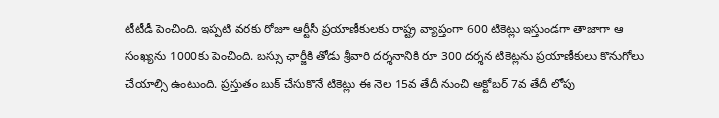టీటీడీ పెంచింది. ఇప్పటి వరకు రోజూ ఆర్టీసీ ప్రయాణీకులకు రాష్ట్ర వ్యాప్తంగా 600 టికెట్లు ఇస్తుండగా తాజాగా ఆ సంఖ్యను 1000కు పెంచింది. బస్సు ఛార్జీకి తోడు శ్రీవారి దర్శనానికి రూ 300 దర్శన టికెట్లను ప్రయాణీకులు కొనుగోలు చేయాల్సి ఉంటుంది. ప్రస్తుతం బుక్ చేసుకొనే టికెట్లు ఈ నెల 15వ తేదీ నుంచి అక్టోబర్ 7వ తేదీ లోపు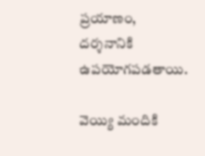ప్రయాణం, దర్శనానికి ఉపయోగపడతాయి.

వెయ్యి మందికి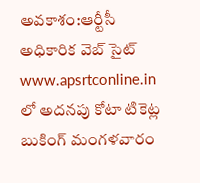అవకాశం:ఆర్టీసీ అధికారిక వెబ్ సైట్ www.apsrtconline.in లో అదనపు కోటా టికెట్ల బుకింగ్ మంగళవారం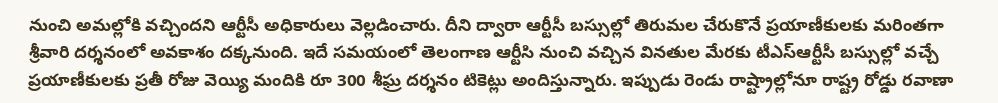నుంచి అమల్లోకి వచ్చిందని ఆర్టీసీ అధికారులు వెల్లడించారు. దీని ద్వారా ఆర్టీసీ బస్సుల్లో తిరుమల చేరుకొనే ప్రయాణీకులకు మరింతగా శ్రీవారి దర్శనంలో అవకాశం దక్కనుంది. ఇదే సమయంలో తెలంగాణ ఆర్టీసి నుంచి వచ్చిన వినతుల మేరకు టీఎస్ఆర్టీసీ బస్సుల్లో వచ్చే ప్రయాణీకులకు ప్రతీ రోజు వెయ్యి మందికి రూ 300 శీఘ్ర దర్శనం టికెట్లు అందిస్తున్నారు. ఇప్పుడు రెండు రాష్ట్రాల్లోనూ రాష్ట్ర రోడ్డు రవాణా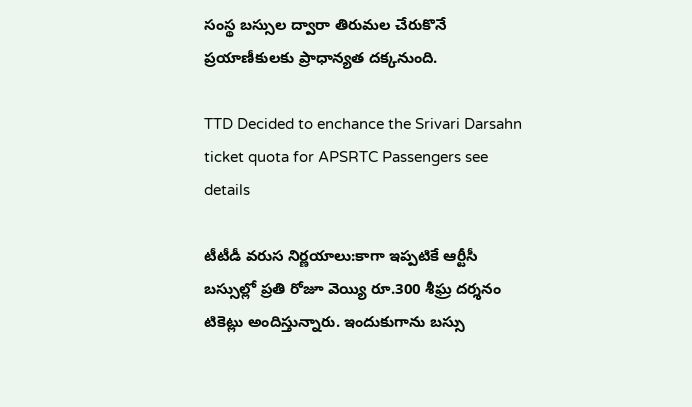సంస్థ బస్సుల ద్వారా తిరుమల చేరుకొనే ప్రయాణీకులకు ప్రాధాన్యత దక్కనుంది.

TTD Decided to enchance the Srivari Darsahn ticket quota for APSRTC Passengers see details

టీటీడీ వరుస నిర్ణయాలు:కాగా ఇప్పటికే ఆర్టీసీ బస్సుల్లో ప్రతి రోజూ వెయ్యి రూ.300 శీఘ్ర దర్శనం టికెట్లు అందిస్తున్నారు. ఇందుకుగాను బస్సు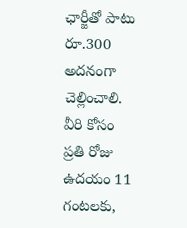ఛార్జీతో పాటు రూ.300 అదనంగా చెల్లించాలి. వీరి కోసం ప్రతి రోజు ఉదయం 11 గంటలకు,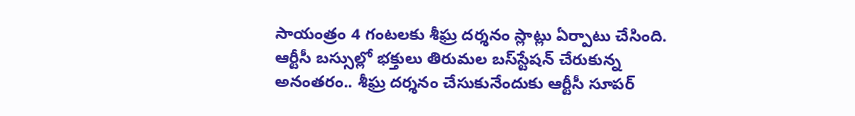సాయంత్రం 4 గంటలకు శీఘ్ర దర్శనం స్లాట్లు ఏర్పాటు చేసింది. ఆర్టీసీ బస్సుల్లో భక్తులు తిరుమల బస్‌స్టేషన్ చేరుకున్న అనంత‌రం.. శీఘ్ర దర్శనం చేసుకునేందుకు ఆర్టీసీ సూపర్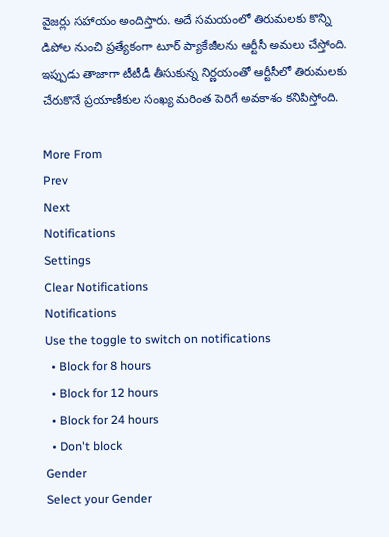వైజర్లు సహాయ‌ం అందిస్తారు. అదే సమయంలో తిరుమలకు కొన్ని డిపోల నుంచి ప్రత్యేకంగా టూర్ ప్యాకేజీలను ఆర్టీసీ అమలు చేస్తోంది. ఇప్పుడు తాజాగా టీటీడీ తీసుకున్న నిర్ణయంతో ఆర్టీసీలో తిరుమలకు చేరుకొనే ప్రయాణీకుల సంఖ్య మరింత పెరిగే అవకాశం కనిపిస్తోంది.

More From
Prev
Next
Notifications
Settings
Clear Notifications
Notifications
Use the toggle to switch on notifications
  • Block for 8 hours
  • Block for 12 hours
  • Block for 24 hours
  • Don't block
Gender
Select your Gender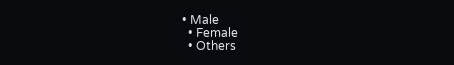• Male
  • Female
  • Others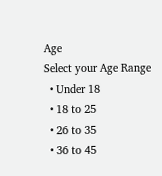Age
Select your Age Range
  • Under 18
  • 18 to 25
  • 26 to 35
  • 36 to 45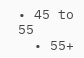• 45 to 55
  • 55+